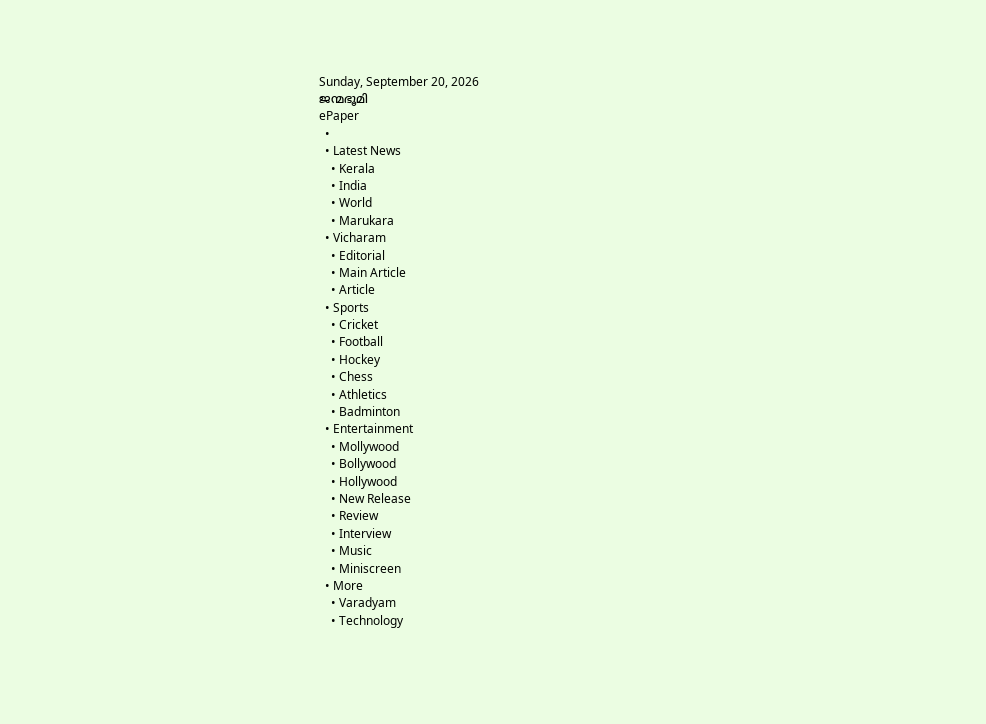Sunday, September 20, 2026
ജന്മഭൂമി
ePaper
  •
  • Latest News
    • Kerala
    • India
    • World
    • Marukara
  • Vicharam
    • Editorial
    • Main Article
    • Article
  • Sports
    • Cricket
    • Football
    • Hockey
    • Chess
    • Athletics
    • Badminton
  • Entertainment
    • Mollywood
    • Bollywood
    • Hollywood
    • New Release
    • Review
    • Interview
    • Music
    • Miniscreen
  • More
    • Varadyam
    • Technology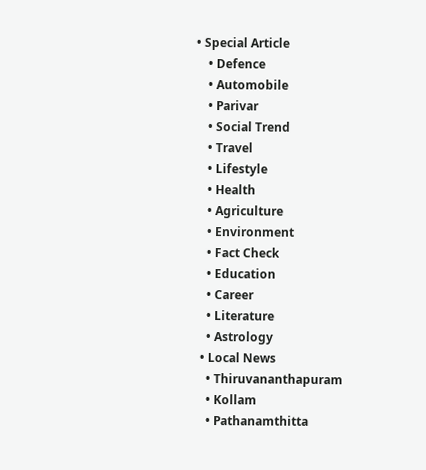• Special Article
    • Defence
    • Automobile
    • Parivar
    • Social Trend
    • Travel
    • Lifestyle
    • Health
    • Agriculture
    • Environment
    • Fact Check
    • Education
    • Career
    • Literature
    • Astrology
  • Local News
    • Thiruvananthapuram
    • Kollam
    • Pathanamthitta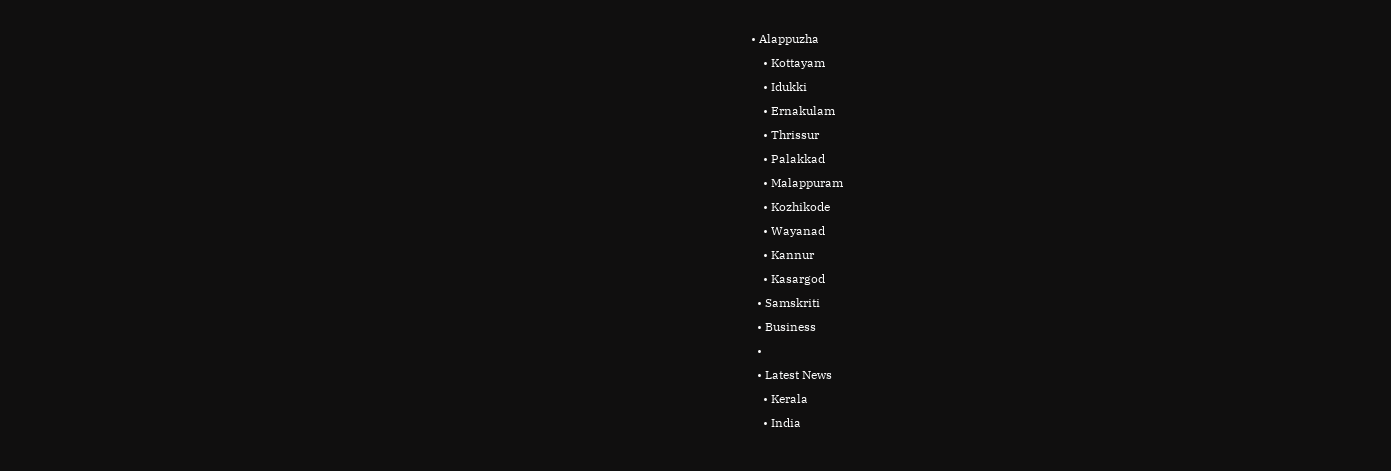• Alappuzha
    • Kottayam
    • Idukki
    • Ernakulam
    • Thrissur
    • Palakkad
    • Malappuram
    • Kozhikode
    • Wayanad
    • Kannur
    • Kasargod
  • Samskriti
  • Business
  •
  • Latest News
    • Kerala
    • India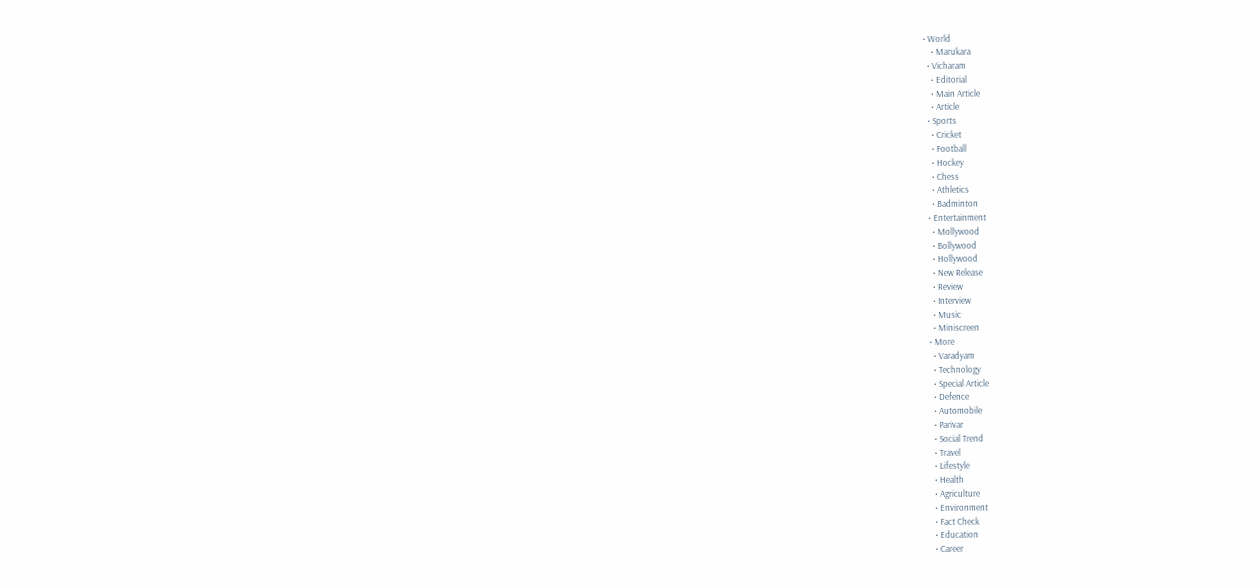• World
    • Marukara
  • Vicharam
    • Editorial
    • Main Article
    • Article
  • Sports
    • Cricket
    • Football
    • Hockey
    • Chess
    • Athletics
    • Badminton
  • Entertainment
    • Mollywood
    • Bollywood
    • Hollywood
    • New Release
    • Review
    • Interview
    • Music
    • Miniscreen
  • More
    • Varadyam
    • Technology
    • Special Article
    • Defence
    • Automobile
    • Parivar
    • Social Trend
    • Travel
    • Lifestyle
    • Health
    • Agriculture
    • Environment
    • Fact Check
    • Education
    • Career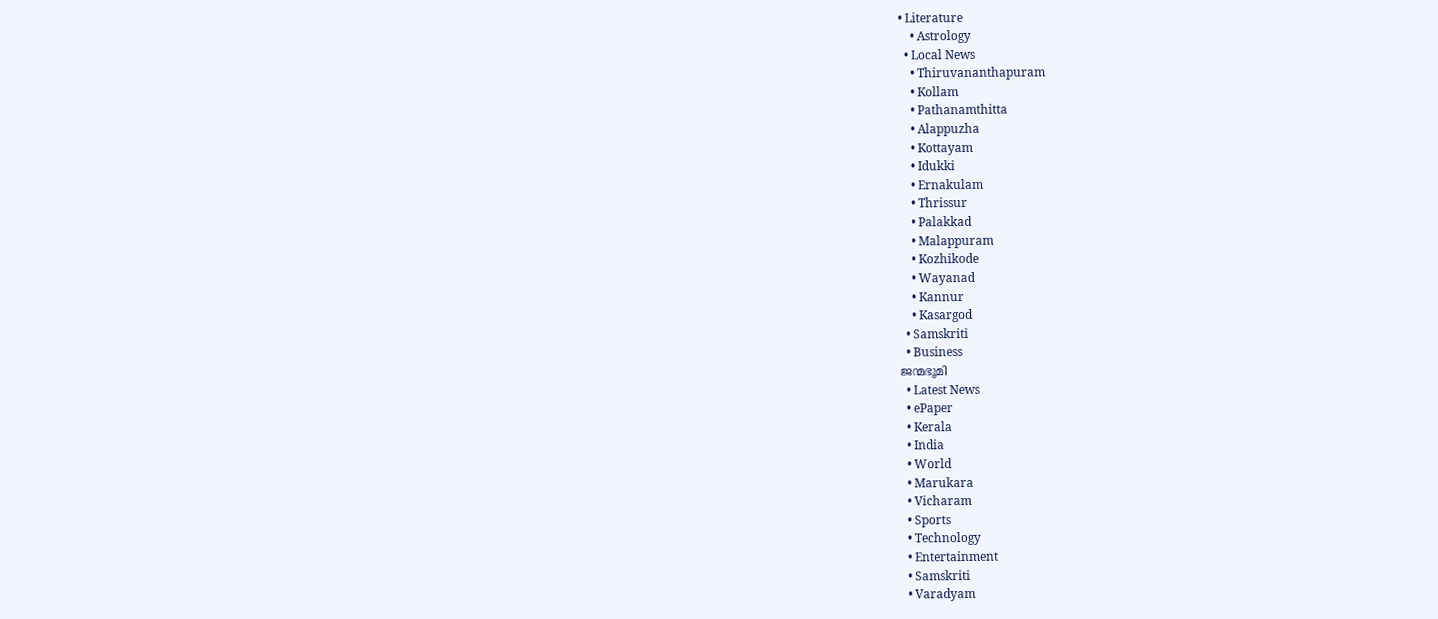• Literature
    • Astrology
  • Local News
    • Thiruvananthapuram
    • Kollam
    • Pathanamthitta
    • Alappuzha
    • Kottayam
    • Idukki
    • Ernakulam
    • Thrissur
    • Palakkad
    • Malappuram
    • Kozhikode
    • Wayanad
    • Kannur
    • Kasargod
  • Samskriti
  • Business
ജന്മഭൂമി
  • Latest News
  • ePaper
  • Kerala
  • India
  • World
  • Marukara
  • Vicharam
  • Sports
  • Technology
  • Entertainment
  • Samskriti
  • Varadyam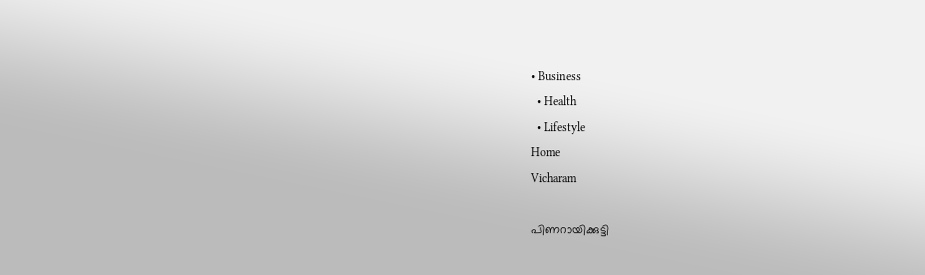• Business
  • Health
  • Lifestyle
Home
Vicharam

പിണറായിക്കുട്ടി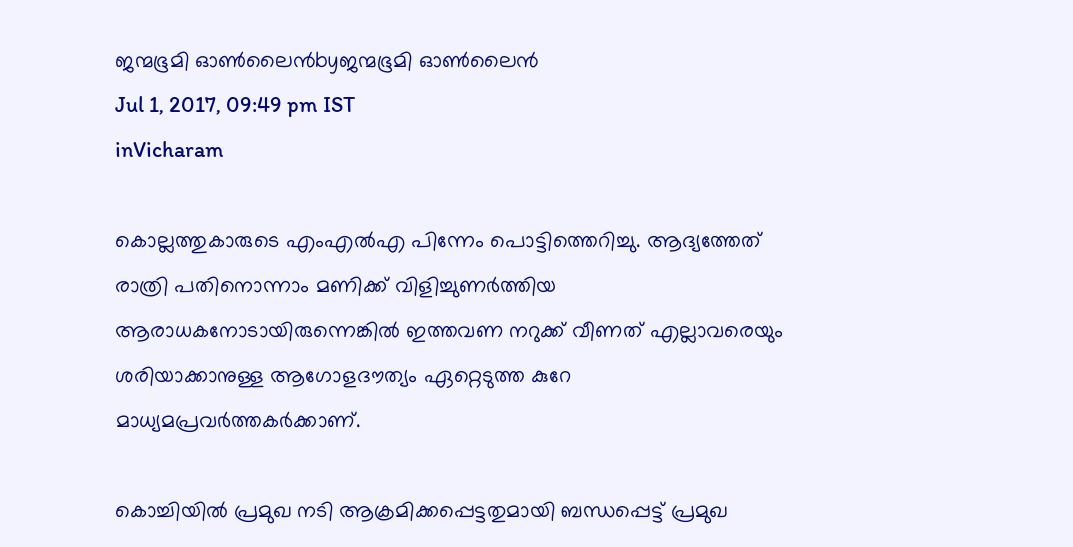ജന്മഭൂമി ഓണ്‍ലൈന്‍byജന്മഭൂമി ഓണ്‍ലൈന്‍
Jul 1, 2017, 09:49 pm IST
inVicharam

കൊല്ലത്തുകാരുടെ എംഎല്‍എ പിന്നേം പൊട്ടിത്തെറിച്ചു. ആദ്യത്തേത് രാത്രി പതിനൊന്നാം മണിക്ക് വിളിച്ചുണര്‍ത്തിയ ആരാധകനോടായിരുന്നെങ്കില്‍ ഇത്തവണ നറുക്ക് വീണത് എല്ലാവരെയും ശരിയാക്കാനുള്ള ആഗോളദൗത്യം ഏറ്റെടുത്ത കുറേ മാധ്യമപ്രവര്‍ത്തകര്‍ക്കാണ്.

കൊച്ചിയില്‍ പ്രമുഖ നടി ആക്രമിക്കപ്പെട്ടതുമായി ബന്ധപ്പെട്ട് പ്രമുഖ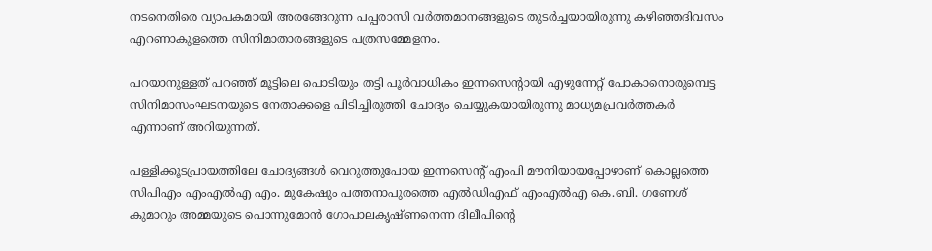നടനെതിരെ വ്യാപകമായി അരങ്ങേറുന്ന പപ്പരാസി വര്‍ത്തമാനങ്ങളുടെ തുടര്‍ച്ചയായിരുന്നു കഴിഞ്ഞദിവസം എറണാകുളത്തെ സിനിമാതാരങ്ങളുടെ പത്രസമ്മേളനം.

പറയാനുള്ളത് പറഞ്ഞ് മൂട്ടിലെ പൊടിയും തട്ടി പൂര്‍വാധികം ഇന്നസെന്റായി എഴുന്നേറ്റ് പോകാനൊരുമ്പെട്ട സിനിമാസംഘടനയുടെ നേതാക്കളെ പിടിച്ചിരുത്തി ചോദ്യം ചെയ്യുകയായിരുന്നു മാധ്യമപ്രവര്‍ത്തകര്‍ എന്നാണ് അറിയുന്നത്.

പള്ളിക്കൂടപ്രായത്തിലേ ചോദ്യങ്ങള്‍ വെറുത്തുപോയ ഇന്നസെന്റ് എംപി മൗനിയായപ്പോഴാണ് കൊല്ലത്തെ സിപിഎം എംഎല്‍എ എം. മുകേഷും പത്തനാപുരത്തെ എല്‍ഡിഎഫ് എംഎല്‍എ കെ.ബി. ഗണേശ് കുമാറും അമ്മയുടെ പൊന്നുമോന്‍ ഗോപാലകൃഷ്ണനെന്ന ദിലീപിന്റെ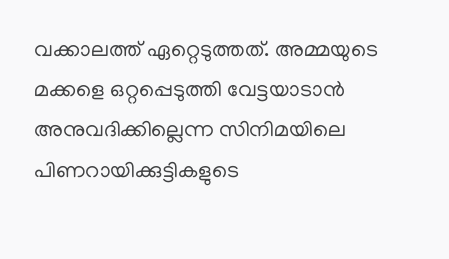വക്കാലത്ത് ഏറ്റെടുത്തത്. അമ്മയുടെ മക്കളെ ഒറ്റപ്പെടുത്തി വേട്ടയാടാന്‍ അനുവദിക്കില്ലെന്ന സിനിമയിലെ പിണറായിക്കുട്ടികളുടെ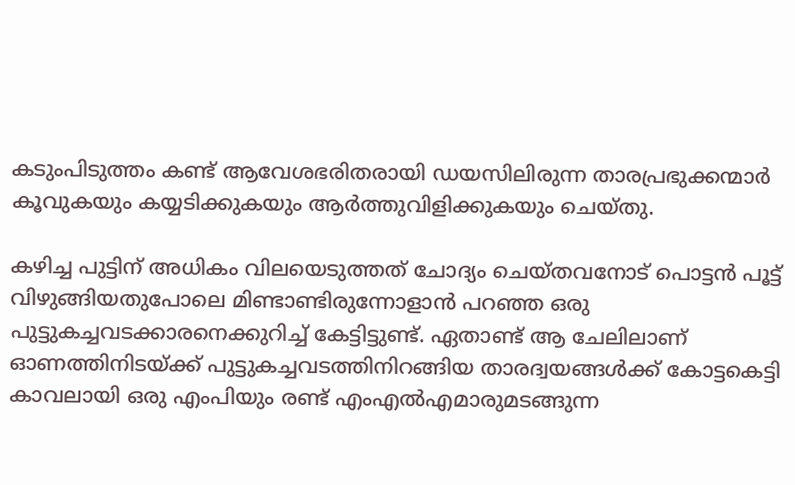കടുംപിടുത്തം കണ്ട് ആവേശഭരിതരായി ഡയസിലിരുന്ന താരപ്രഭുക്കന്മാര്‍ കൂവുകയും കയ്യടിക്കുകയും ആര്‍ത്തുവിളിക്കുകയും ചെയ്തു.

കഴിച്ച പുട്ടിന് അധികം വിലയെടുത്തത് ചോദ്യം ചെയ്തവനോട് പൊട്ടന്‍ പൂട്ട് വിഴുങ്ങിയതുപോലെ മിണ്ടാണ്ടിരുന്നോളാന്‍ പറഞ്ഞ ഒരു പുട്ടുകച്ചവടക്കാരനെക്കുറിച്ച് കേട്ടിട്ടുണ്ട്. ഏതാണ്ട് ആ ചേലിലാണ് ഓണത്തിനിടയ്‌ക്ക് പുട്ടുകച്ചവടത്തിനിറങ്ങിയ താരദ്വയങ്ങള്‍ക്ക് കോട്ടകെട്ടി കാവലായി ഒരു എംപിയും രണ്ട് എംഎല്‍എമാരുമടങ്ങുന്ന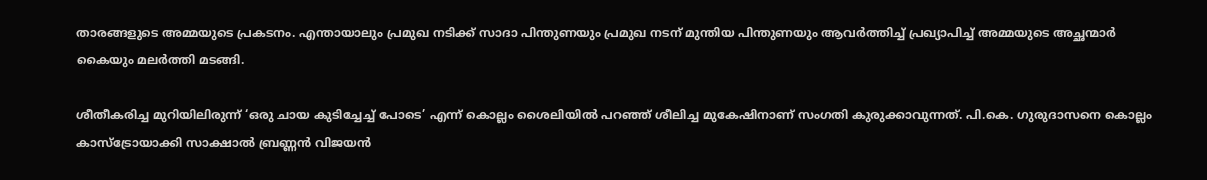താരങ്ങളുടെ അമ്മയുടെ പ്രകടനം. എന്തായാലും പ്രമുഖ നടിക്ക് സാദാ പിന്തുണയും പ്രമുഖ നടന് മുന്തിയ പിന്തുണയും ആവര്‍ത്തിച്ച് പ്രഖ്യാപിച്ച് അമ്മയുടെ അച്ഛന്മാര്‍ കൈയും മലര്‍ത്തി മടങ്ങി.

ശീതീകരിച്ച മുറിയിലിരുന്ന് ‘ഒരു ചായ കുടിച്ചേച്ച് പോടെ’ എന്ന് കൊല്ലം ശൈലിയില്‍ പറഞ്ഞ് ശീലിച്ച മുകേഷിനാണ് സംഗതി കുരുക്കാവുന്നത്. പി.കെ. ഗുരുദാസനെ കൊല്ലം കാസ്‌ട്രോയാക്കി സാക്ഷാല്‍ ബ്രണ്ണന്‍ വിജയന്‍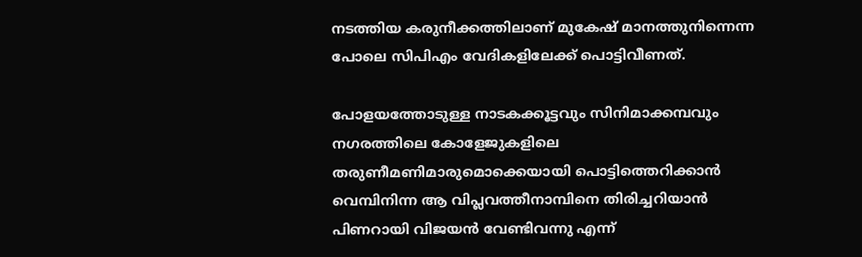നടത്തിയ കരുനീക്കത്തിലാണ് മുകേഷ് മാനത്തുനിന്നെന്ന പോലെ സിപിഎം വേദികളിലേക്ക് പൊട്ടിവീണത്.

പോളയത്തോടുള്ള നാടകക്കൂട്ടവും സിനിമാക്കമ്പവും നഗരത്തിലെ കോളേജുകളിലെ തരുണീമണിമാരുമൊക്കെയായി പൊട്ടിത്തെറിക്കാന്‍ വെമ്പിനിന്ന ആ വിപ്ലവത്തീനാമ്പിനെ തിരിച്ചറിയാന്‍ പിണറായി വിജയന്‍ വേണ്ടിവന്നു എന്ന്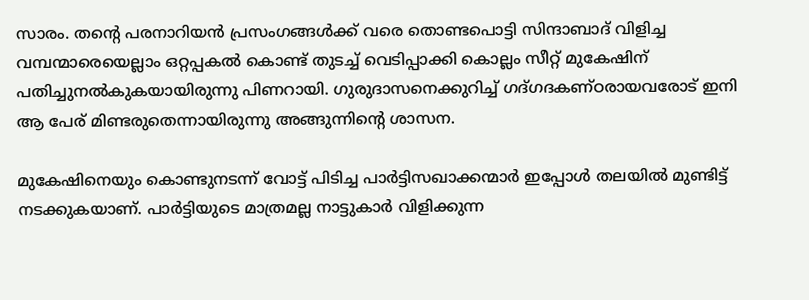സാരം. തന്റെ പരനാറിയന്‍ പ്രസംഗങ്ങള്‍ക്ക് വരെ തൊണ്ടപൊട്ടി സിന്ദാബാദ് വിളിച്ച വമ്പന്മാരെയെല്ലാം ഒറ്റപ്പകല്‍ കൊണ്ട് തുടച്ച് വെടിപ്പാക്കി കൊല്ലം സീറ്റ് മുകേഷിന് പതിച്ചുനല്‍കുകയായിരുന്നു പിണറായി. ഗുരുദാസനെക്കുറിച്ച് ഗദ്ഗദകണ്ഠരായവരോട് ഇനി ആ പേര് മിണ്ടരുതെന്നായിരുന്നു അങ്ങുന്നിന്റെ ശാസന.

മുകേഷിനെയും കൊണ്ടുനടന്ന് വോട്ട് പിടിച്ച പാര്‍ട്ടിസഖാക്കന്മാര്‍ ഇപ്പോള്‍ തലയില്‍ മുണ്ടിട്ട് നടക്കുകയാണ്. പാര്‍ട്ടിയുടെ മാത്രമല്ല നാട്ടുകാര്‍ വിളിക്കുന്ന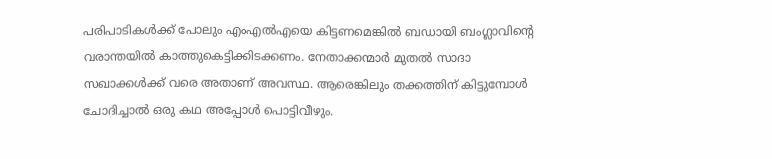പരിപാടികള്‍ക്ക് പോലും എംഎല്‍എയെ കിട്ടണമെങ്കില്‍ ബഡായി ബംഗ്ലാവിന്റെ വരാന്തയില്‍ കാത്തുകെട്ടിക്കിടക്കണം. നേതാക്കന്മാര്‍ മുതല്‍ സാദാ സഖാക്കള്‍ക്ക് വരെ അതാണ് അവസ്ഥ. ആരെങ്കിലും തക്കത്തിന് കിട്ടുമ്പോള്‍ ചോദിച്ചാല്‍ ഒരു കഥ അപ്പോള്‍ പൊട്ടിവീഴും.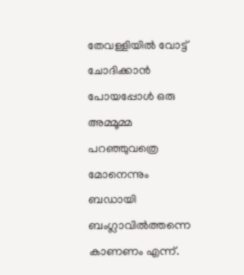തേവള്ളിയില്‍ വോട്ട് ചോദിക്കാന്‍ പോയപ്പോള്‍ ഒരു അമ്മൂമ്മ പറഞ്ഞുവത്രെ മോനെന്നും ബഡായി ബംഗ്ലാവില്‍ത്തന്നെ കാണണം എന്ന്.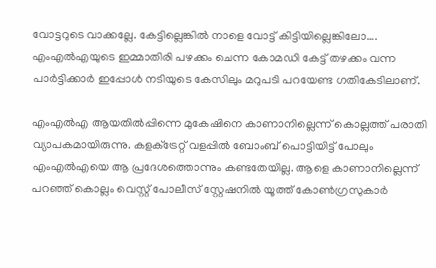വോട്ടറുടെ വാക്കല്ലേ. കേട്ടില്ലെങ്കില്‍ നാളെ വോട്ട് കിട്ടിയില്ലെങ്കിലോ…. എംഎല്‍എയുടെ ഇമ്മാതിരി പഴക്കം ചെന്ന കോമഡി കേട്ട് തഴക്കം വന്ന പാര്‍ട്ടിക്കാര്‍ ഇപ്പോള്‍ നടിയുടെ കേസിലും മറുപടി പറയേണ്ട ഗതികേടിലാണ്.

എംഎല്‍എ ആയതില്‍പ്പിന്നെ മുകേഷിനെ കാണാനില്ലെന്ന് കൊല്ലത്ത് പരാതി വ്യാപകമായിരുന്നു. കളക്‌ട്രേറ്റ് വളപ്പില്‍ ബോംബ് പൊട്ടിയിട്ട് പോലും എംഎല്‍എയെ ആ പ്രദേശത്തൊന്നും കണ്ടതേയില്ല. ആളെ കാണാനില്ലെന്ന് പറഞ്ഞ് കൊല്ലം വെസ്റ്റ് പോലീസ് സ്റ്റേഷനില്‍ യൂത്ത് കോണ്‍ഗ്രസുകാര്‍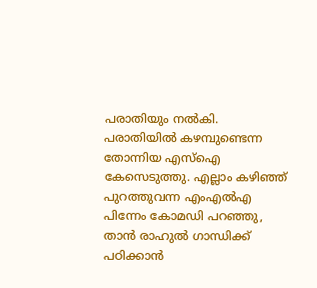പരാതിയും നല്‍കി. പരാതിയില്‍ കഴമ്പുണ്ടെന്ന തോന്നിയ എസ്‌ഐ കേസെടുത്തു. എല്ലാം കഴിഞ്ഞ് പുറത്തുവന്ന എംഎല്‍എ പിന്നേം കോമഡി പറഞ്ഞു, താന്‍ രാഹുല്‍ ഗാന്ധിക്ക് പഠിക്കാന്‍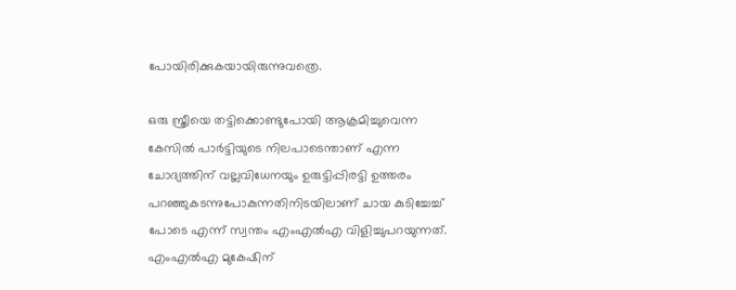പോയിരിക്കുകയായിരുന്നുവത്രെ.

ഒരു സ്ത്രീയെ തട്ടിക്കൊണ്ടുപോയി ആക്രമിച്ചുവെന്ന കേസില്‍ പാര്‍ട്ടിയുടെ നിലപാടെന്താണ് എന്ന ചോദ്യത്തിന് വല്ലവിധേനയും ഉരുട്ടിപ്പിരട്ടി ഉത്തരം പറഞ്ഞുകടന്നുപോകുന്നതിനിടയിലാണ് ചായ കുടിച്ചേച്ച് പോടെ എന്ന് സ്വന്തം എംഎല്‍എ വിളിച്ചുപറയുന്നത്. എംഎല്‍എ മുകേഷിന്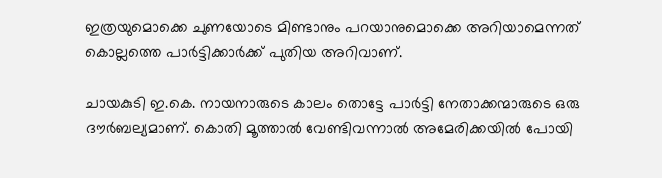ഇത്രയുമൊക്കെ ചുണയോടെ മിണ്ടാനും പറയാനുമൊക്കെ അറിയാമെന്നത് കൊല്ലത്തെ പാര്‍ട്ടിക്കാര്‍ക്ക് പുതിയ അറിവാണ്.

ചായകുടി ഇ.കെ. നായനാരുടെ കാലം തൊട്ടേ പാര്‍ട്ടി നേതാക്കന്മാരുടെ ഒരു ദൗര്‍ബല്യമാണ്. കൊതി മൂത്താല്‍ വേണ്ടിവന്നാല്‍ അമേരിക്കയില്‍ പോയി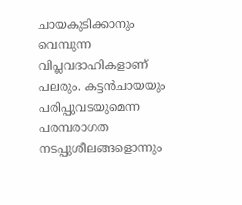ചായകുടിക്കാനും വെമ്പുന്ന വിപ്ലവദാഹികളാണ് പലരും. കട്ടന്‍ചായയും പരിപ്പുവടയുമെന്ന പരമ്പരാഗത നടപ്പുശീലങ്ങളൊന്നും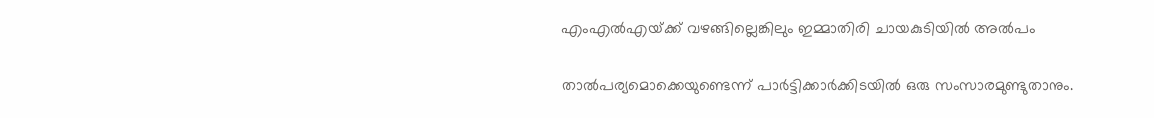എംഎല്‍എയ്‌ക്ക് വഴങ്ങില്ലെങ്കിലും ഇമ്മാതിരി ചായകുടിയില്‍ അല്‍പം

താല്‍പര്യമൊക്കെയുണ്ടെന്ന് പാര്‍ട്ടിക്കാര്‍ക്കിടയില്‍ ഒരു സംസാരമുണ്ടുതാനും.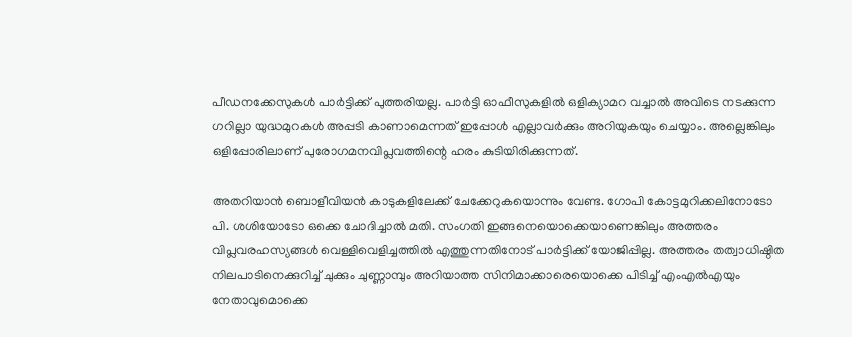പീഡനക്കേസുകള്‍ പാര്‍ട്ടിക്ക് പുത്തരിയല്ല. പാര്‍ട്ടി ഓഫീസുകളില്‍ ഒളിക്യാമറ വച്ചാല്‍ അവിടെ നടക്കുന്ന ഗറില്ലാ യുദ്ധമുറകള്‍ അപ്പടി കാണാമെന്നത് ഇപ്പോള്‍ എല്ലാവര്‍ക്കും അറിയുകയും ചെയ്യാം. അല്ലെങ്കിലും ഒളിപ്പോരിലാണ് പുരോഗമനവിപ്ലവത്തിന്റെ ഹരം കുടിയിരിക്കുന്നത്.

അതറിയാന്‍ ബൊളീവിയന്‍ കാടുകളിലേക്ക് ചേക്കേറുകയൊന്നും വേണ്ട. ഗോപി കോട്ടമുറിക്കലിനോടോ പി. ശശിയോടോ ഒക്കെ ചോദിച്ചാല്‍ മതി. സംഗതി ഇങ്ങനെയൊക്കെയാണെങ്കിലും അത്തരം വിപ്ലവരഹസ്യങ്ങള്‍ വെള്ളിവെളിച്ചത്തില്‍ എത്തുന്നതിനോട് പാര്‍ട്ടിക്ക് യോജിപ്പില്ല. അത്തരം തത്വാധിഷ്ഠിത നിലപാടിനെക്കുറിച്ച് ചുക്കും ചുണ്ണാമ്പും അറിയാത്ത സിനിമാക്കാരെയൊക്കെ പിടിച്ച് എംഎല്‍എയും നേതാവുമൊക്കെ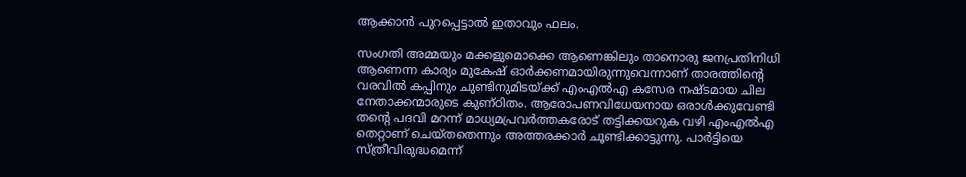ആക്കാന്‍ പുറപ്പെട്ടാല്‍ ഇതാവും ഫലം.

സംഗതി അമ്മയും മക്കളുമൊക്കെ ആണെങ്കിലും താനൊരു ജനപ്രതിനിധി ആണെന്ന കാര്യം മുകേഷ് ഓര്‍ക്കണമായിരുന്നുവെന്നാണ് താരത്തിന്റെ വരവില്‍ കപ്പിനും ചുണ്ടിനുമിടയ്‌ക്ക് എംഎല്‍എ കസേര നഷ്ടമായ ചില നേതാക്കന്മാരുടെ കുണ്ഠിതം. ആരോപണവിധേയനായ ഒരാള്‍ക്കുവേണ്ടി തന്റെ പദവി മറന്ന് മാധ്യമപ്രവര്‍ത്തകരോട് തട്ടിക്കയറുക വഴി എംഎല്‍എ തെറ്റാണ് ചെയ്തതെന്നും അത്തരക്കാര്‍ ചൂണ്ടിക്കാട്ടുന്നു. പാര്‍ട്ടിയെ സ്ത്രീവിരുദ്ധമെന്ന്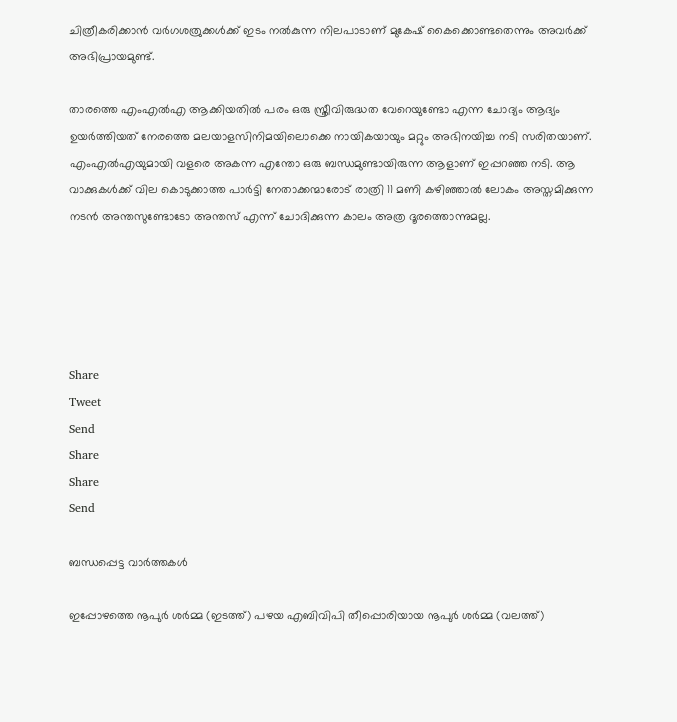ചിത്രീകരിക്കാന്‍ വര്‍ഗശത്രുക്കള്‍ക്ക് ഇടം നല്‍കുന്ന നിലപാടാണ് മുകേഷ് കൈക്കൊണ്ടതെന്നും അവര്‍ക്ക് അഭിപ്രായമുണ്ട്.

താരത്തെ എംഎല്‍എ ആക്കിയതില്‍ പരം ഒരു സ്ത്രീവിരുദ്ധത വേറെയുണ്ടോ എന്ന ചോദ്യം ആദ്യം ഉയര്‍ത്തിയത് നേരത്തെ മലയാളസിനിമയിലൊക്കെ നായികയായും മറ്റും അഭിനയിച്ച നടി സരിതയാണ്. എംഎല്‍എയുമായി വളരെ അകന്ന എന്തോ ഒരു ബന്ധമുണ്ടായിരുന്ന ആളാണ് ഇപ്പറഞ്ഞ നടി. ആ വാക്കുകള്‍ക്ക് വില കൊടുക്കാത്ത പാര്‍ട്ടി നേതാക്കന്മാരോട് രാത്രി 11 മണി കഴിഞ്ഞാല്‍ ലോകം അസ്തമിക്കുന്ന നടന്‍ അന്തസുണ്ടോടോ അന്തസ് എന്ന് ചോദിക്കുന്ന കാലം അത്ര ദൂരത്തൊന്നുമല്ല.





Share
Tweet
Send
Share
Share
Send

ബന്ധപ്പെട്ട വാര്‍ത്തകള്‍

ഇപ്പോഴത്തെ നൂപുര്‍ ശര്‍മ്മ (ഇടത്ത്) പഴയ എബിവിപി തീപ്പൊരിയായ നൂപുര്‍ ശര്‍മ്മ (വലത്ത്)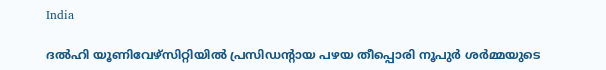India

ദല്‍ഹി യൂണിവേഴ്സിറ്റിയില്‍ പ്രസിഡന്‍റായ പഴയ തീപ്പൊരി നൂപുര്‍ ശര്‍മ്മയുടെ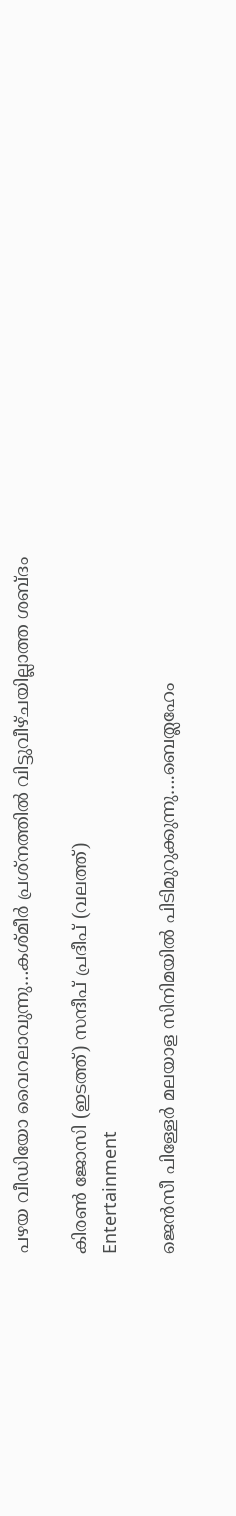പഴയ വീഡിയോ വൈറലാവുന്നു…കശ്മീര്‍ പ്രശ്നത്തില്‍ വിട്ടുവീഴ്ചയില്ലാത്ത ശബ്ദം

കിരണ്‍ ജോസി (ഇടത്ത്) സന്ദീപ് പ്രദീപ് (വലത്ത്)
Entertainment

ജെന്‍സീ പിള്ളേര്‍ മലയാള സിനിമയില്‍ പിടിമുറുക്കുന്നു….ബെത്ലഹേം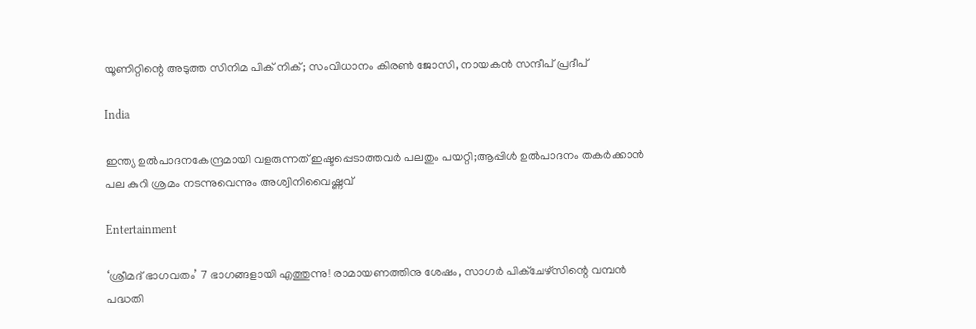യൂണിറ്റിന്റെ അടുത്ത സിനിമ പിക് നിക്; സംവിധാനം കിരണ്‍ ജോസി, നായകന്‍ സന്ദീപ് പ്രദീപ്

India

ഇന്ത്യ ഉല്‍പാദനകേന്ദ്രമായി വളരുന്നത് ഇഷ്ടപ്പെടാത്തവര്‍ പലതും പയറ്റി;ആപ്പിള്‍ ഉല്‍പാദനം തകര്‍ക്കാന്‍ പല കുറി ശ്രമം നടന്നുവെന്നും അശ്വിനിവൈഷ്ണവ്

Entertainment

‘ശ്രീമദ് ഭാഗവതം’ 7 ഭാഗങ്ങളായി എത്തുന്നു! രാമായണത്തിനു ശേഷം, സാഗർ പിക്ചേഴ്സിന്റെ വമ്പൻ പദ്ധതി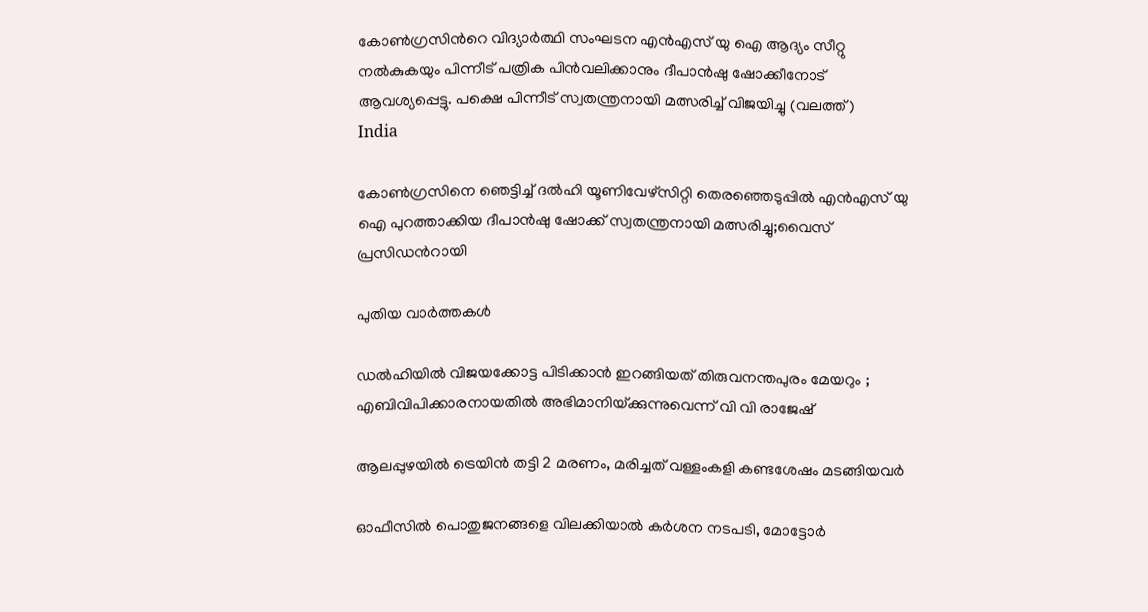കോണ്‍ഗ്രസിന്‍റെ വിദ്യാര്‍ത്ഥി സംഘടന എന്‍എസ് യു ഐ ആദ്യം സീറ്റു നല്‍കുകയും പിന്നീട് പത്രിക പിന്‍വലിക്കാനും ദീപാന്‍ഷു ഷോക്കീനോട് ആവശ്യപ്പെട്ടു. പക്ഷെ പിന്നീട് സ്വതന്ത്രനായി മത്സരിച്ച് വിജയിച്ചു (വലത്ത്)
India

കോണ്‍ഗ്രസിനെ ഞെട്ടിച്ച് ദല്‍ഹി യൂണിവേഴ്സിറ്റി തെരഞ്ഞെടുപ്പില്‍ എന്‍എസ് യു ഐ പുറത്താക്കിയ ദീപാൻഷു ഷോക്ക് സ്വതന്ത്രനായി മത്സരിച്ചു;വൈസ് പ്രസിഡന്‍റായി

പുതിയ വാര്‍ത്തകള്‍

ഡൽഹിയിൽ വിജയക്കോട്ട പിടിക്കാൻ ഇറങ്ങിയത് തിരുവനന്തപുരം മേയറും ; എബിവിപിക്കാരനായതിൽ അഭിമാനിയ്‌ക്കുന്നുവെന്ന് വി വി രാജേഷ്

ആലപ്പുഴയില്‍ ട്രെയിന്‍ തട്ടി 2 മരണം, മരിച്ചത് വള്ളംകളി കണ്ടശേഷം മടങ്ങിയവര്‍

ഓഫീസില്‍ പൊതുജനങ്ങളെ വിലക്കിയാല്‍ കര്‍ശന നടപടി, മോട്ടോര്‍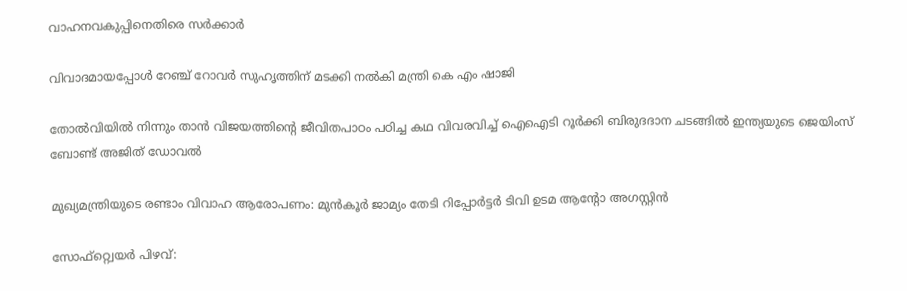വാഹനവകുപ്പിനെതിരെ സര്‍ക്കാര്‍

വിവാദമായപ്പോള്‍ റേഞ്ച് റോവര്‍ സുഹൃത്തിന് മടക്കി നല്‍കി മന്ത്രി കെ എം ഷാജി

തോല്‍വിയില്‍ നിന്നും താന്‍ വിജയത്തിന്റെ ജീവിതപാഠം പഠിച്ച കഥ വിവരവിച്ച് ഐഐടി റൂർക്കി ബിരുദദാന ചടങ്ങിൽ ഇന്ത്യയുടെ ജെയിംസ് ബോണ്ട് അജിത് ഡോവല്‍

മുഖ്യമന്ത്രിയുടെ രണ്ടാം വിവാഹ ആരോപണം: മുന്‍കൂര്‍ ജാമ്യം തേടി റിപ്പോര്‍ട്ടര്‍ ടിവി ഉടമ ആന്റോ അഗസ്റ്റിന്‍

സോഫ്റ്റ്വെയര്‍ പിഴവ്: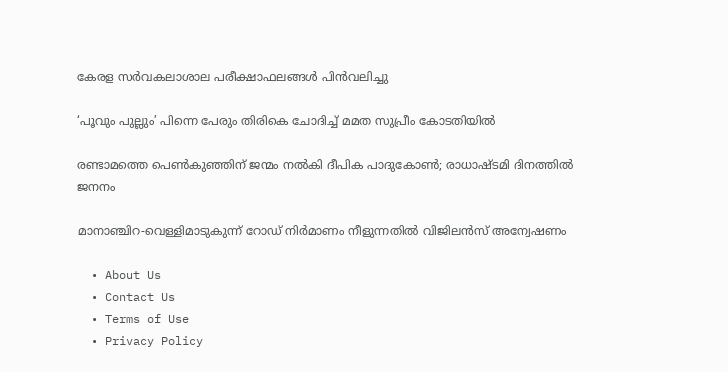കേരള സര്‍വകലാശാല പരീക്ഷാഫലങ്ങള്‍ പിന്‍വലിച്ചു

‘പൂവും പുല്ലും’ പിന്നെ പേരും തിരികെ ചോദിച്ച് മമത സുപ്രീം കോടതിയില്‍

രണ്ടാമത്തെ പെണ്‍കുഞ്ഞിന് ജന്മം നല്‍കി ദീപിക പാദുകോണ്‍; രാധാഷ്ടമി ദിനത്തില്‍ ജനനം

മാനാഞ്ചിറ-വെള്ളിമാടുകുന്ന് റോഡ് നിര്‍മാണം നീളുന്നതില്‍ വിജിലന്‍സ് അന്വേഷണം

  • About Us
  • Contact Us
  • Terms of Use
  • Privacy Policy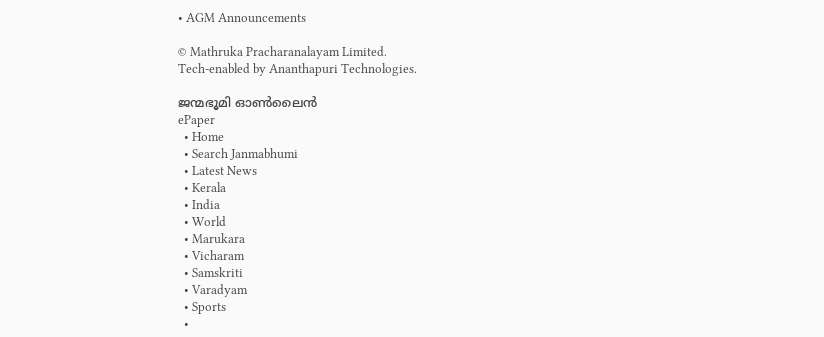• AGM Announcements

© Mathruka Pracharanalayam Limited.
Tech-enabled by Ananthapuri Technologies.

ജന്മഭൂമി ഓണ്‍ലൈന്‍
ePaper
  • Home
  • Search Janmabhumi
  • Latest News
  • Kerala
  • India
  • World
  • Marukara
  • Vicharam
  • Samskriti
  • Varadyam
  • Sports
  •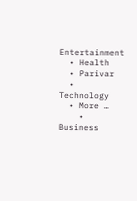Entertainment
  • Health
  • Parivar
  • Technology
  • More …
    • Business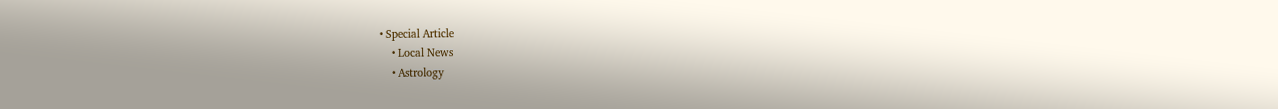• Special Article
    • Local News
    • Astrology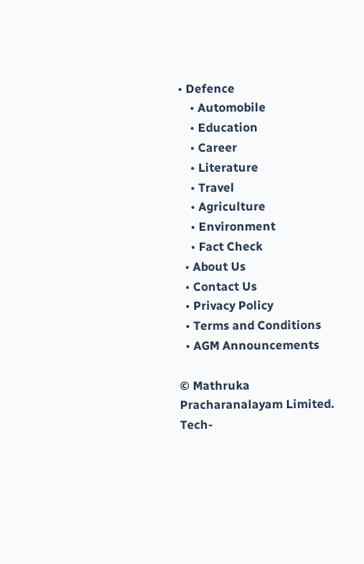• Defence
    • Automobile
    • Education
    • Career
    • Literature
    • Travel
    • Agriculture
    • Environment
    • Fact Check
  • About Us
  • Contact Us
  • Privacy Policy
  • Terms and Conditions
  • AGM Announcements

© Mathruka Pracharanalayam Limited.
Tech-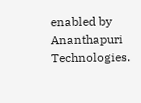enabled by Ananthapuri Technologies.